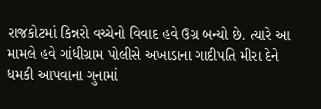રાજકોટમાં કિન્નરો વચ્ચેનો વિવાદ હવે ઉગ્ર બન્યો છે. ત્યારે આ મામલે હવે ગાંધીગ્રામ પોલીસે અખાડાના ગાદીપતિ મીરા દેને ધમકી આપવાના ગુનામાં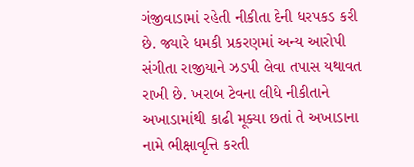ગંજીવાડામાં રહેતી નીકીતા દેની ધરપકડ કરી છે. જ્યારે ધમકી પ્રકરણમાં અન્ય આરોપી સંગીતા રાજીયાને ઝડપી લેવા તપાસ યથાવત રાખી છે. ખરાબ ટેવના લીધે નીકીતાને અખાડામાંથી કાઢી મૂક્યા છતાં તે અખાડાના નામે ભીક્ષાવૃત્તિ કરતી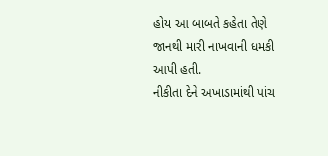હોય આ બાબતે કહેતા તેણે જાનથી મારી નાખવાની ધમકી આપી હતી.
નીકીતા દેને અખાડામાંથી પાંચ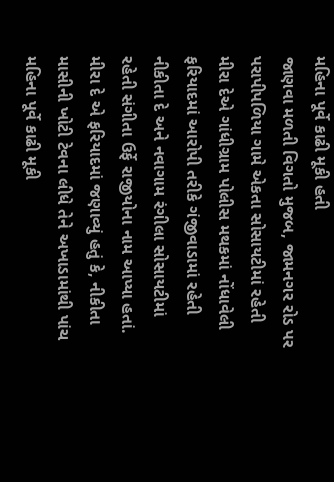મહિના પૂર્વે કાઢી મૂકી હતી
જાણવા મળતી વિગતો મુજબ, જામનગર રોડ પર પરાપીપળિયા ગામે એકતા સોસાયટીમાં રહેતી મીરા દેએ ગાંધીગ્રામ પોલીસ મથકમાં નોંધાવેલી ફરિયાદમાં આરોપી તરીકે ગંજીવાડામાં રહેતી નીકીતા દે અને નવાગામ રંગીલા સોસાયટીમાં રહેતી સંગીતા ઉર્ફે રાજીયોના નામ આપ્યા હતાં. મીરા દે એ ફરિયાદમાં જણાવ્યું હતું કે, નીકીતા માસીની ખોટી ટેવના લીધે તેને અખાડામાંથી પાંચ મહિના પૂર્વે કાઢી મૂકી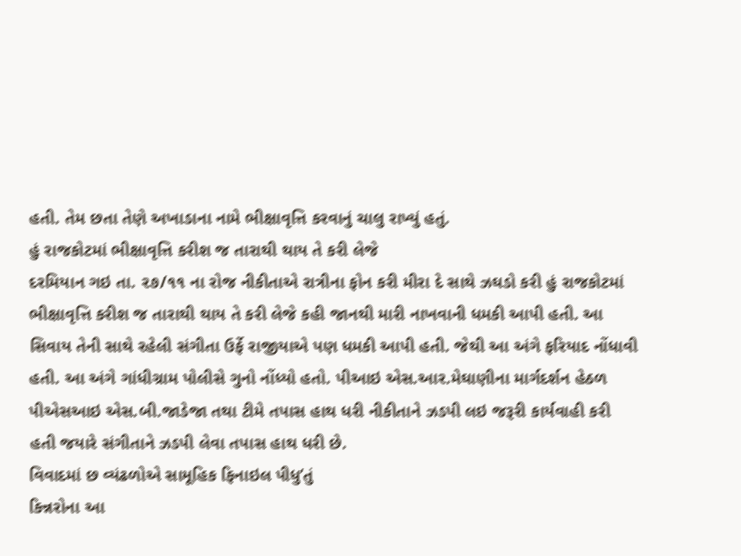હતી. તેમ છતા તેણે અખાડાના નામે ભીક્ષાવૃત્તિ કરવાનું ચાલુ રાખ્યું હતું.
હું રાજકોટમાં ભીક્ષાવૃત્તિ કરીશ જ તારાથી થાય તે કરી લેજે
દરમિયાન ગઇ તા. ૨૭/૧૧ ના રોજ નીકીતાએ રાત્રીના ફોન કરી મીરા દે સાથે ઝઘડો કરી હું રાજકોટમાં ભીક્ષાવૃત્તિ કરીશ જ તારાથી થાય તે કરી લેજે કહી જાનથી મારી નાખવાની ધમકી આપી હતી. આ સિવાય તેની સાથે રહેલી સંગીતા ઉર્ફે રાજીયાએ પણ ધમકી આપી હતી. જેથી આ અંગે ફરિયાદ નોંધાવી હતી. આ અંગે ગાંધીગ્રામ પોલીસે ગુનો નોંધ્યો હતો. પીઆઇ એસ.આર.મેઘાણીના માર્ગદર્શન હેઠળ પીએસઆઇ એસ.બી.જાડેજા તથા ટીમે તપાસ હાથ ધરી નીકીતાને ઝડપી લઇ જરૂરી કાર્યવાહી કરી હતી જયારે સંગીતાને ઝડપી લેવા તપાસ હાથ ધરી છે.
વિવાદમાં છ વ્યંઢળોએ સામૂહિક ફિનાઇલ પીધુ’તું
કિન્નરોના આ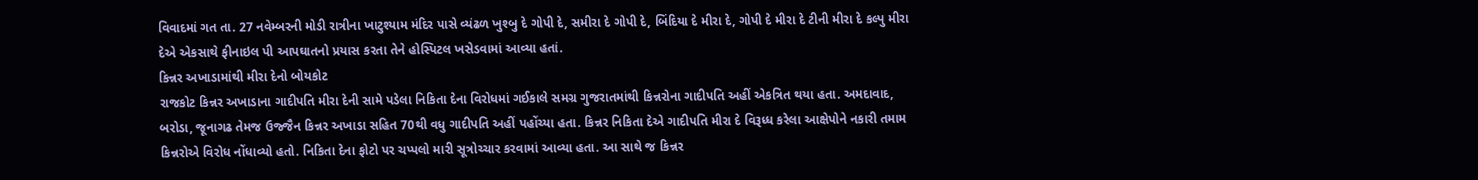વિવાદમાં ગત તા. 27 નવેમ્બરની મોડી રાત્રીના ખાટુશ્યામ મંદિર પાસે વ્યંઢળ ખુશ્બુ દે ગોપી દે, સમીરા દે ગોપી દે, બિંદિયા દે મીરા દે, ગોપી દે મીરા દે ટીની મીરા દે કલ્પુ મીરા દેએ એકસાથે ફીનાઇલ પી આપઘાતનો પ્રયાસ કરતા તેને હોસ્પિટલ ખસેડવામાં આવ્યા હતાં.
કિન્નર અખાડામાંથી મીરા દેનો બોયકોટ
રાજકોટ કિન્નર અખાડાના ગાદીપતિ મીરા દેની સામે પડેલા નિકિતા દેના વિરોધમાં ગઈકાલે સમગ્ર ગુજરાતમાંથી કિન્નરોના ગાદીપતિ અહીં એકત્રિત થયા હતા. અમદાવાદ, બરોડા, જૂનાગઢ તેમજ ઉજ્જૈન કિન્નર અખાડા સહિત 70થી વધુ ગાદીપતિ અહીં પહોંચ્યા હતા. કિન્નર નિકિતા દેએ ગાદીપતિ મીરા દે વિરૂધ્ધ કરેલા આક્ષેપોને નકારી તમામ કિન્નરોએ વિરોધ નોંધાવ્યો હતો. નિકિતા દેના ફોટો પર ચપ્પલો મારી સૂત્રોચ્ચાર કરવામાં આવ્યા હતા. આ સાથે જ કિન્નર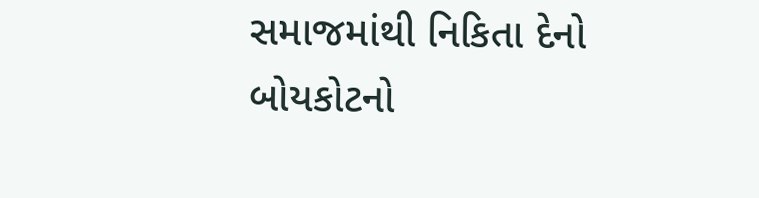સમાજમાંથી નિકિતા દેનો બોયકોટનો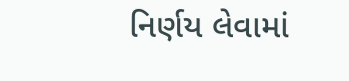નિર્ણય લેવામાં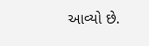આવ્યો છે.